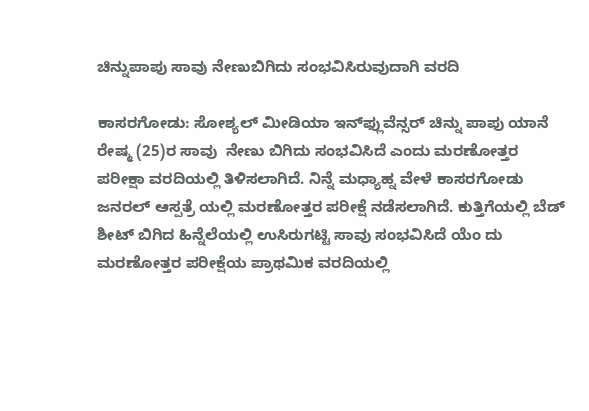ಚಿನ್ನುಪಾಪು ಸಾವು ನೇಣುಬಿಗಿದು ಸಂಭವಿಸಿರುವುದಾಗಿ ವರದಿ

ಕಾಸರಗೋಡು: ಸೋಶ್ಯಲ್ ಮೀಡಿಯಾ ಇನ್‌ಫ್ಲುವೆನ್ಸರ್ ಚಿನ್ನು ಪಾಪು ಯಾನೆ ರೇಷ್ಮ (25)ರ ಸಾವು  ನೇಣು ಬಿಗಿದು ಸಂಭವಿಸಿದೆ ಎಂದು ಮರಣೋತ್ತರ ಪರೀಕ್ಷಾ ವರದಿಯಲ್ಲಿ ತಿಳಿಸಲಾಗಿದೆ. ನಿನ್ನೆ ಮಧ್ಯಾಹ್ನ ವೇಳೆ ಕಾಸರಗೋಡು ಜನರಲ್ ಆಸ್ಪತ್ರೆ ಯಲ್ಲಿ ಮರಣೋತ್ತರ ಪರೀಕ್ಷೆ ನಡೆಸಲಾಗಿದೆ. ಕುತ್ತಿಗೆಯಲ್ಲಿ ಬೆಡ್ ಶೀಟ್ ಬಿಗಿದ ಹಿನ್ನೆಲೆಯಲ್ಲಿ ಉಸಿರುಗಟ್ಟಿ ಸಾವು ಸಂಭವಿಸಿದೆ ಯೆಂ ದು ಮರಣೋತ್ತರ ಪರೀಕ್ಷೆಯ ಪ್ರಾಥಮಿಕ ವರದಿಯಲ್ಲಿ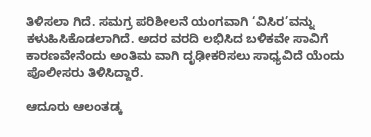ತಿಳಿಸಲಾ ಗಿದೆ. ಸಮಗ್ರ ಪರಿಶೀಲನೆ ಯಂಗವಾಗಿ ‘ವಿಸಿರ’ವನ್ನು ಕಳುಹಿಸಿಕೊಡಲಾಗಿದೆ. ಅದರ ವರದಿ ಲಭಿಸಿದ ಬಳಿಕವೇ ಸಾವಿಗೆ ಕಾರಣವೇನೆಂದು ಅಂತಿಮ ವಾಗಿ ದೃಢೀಕರಿಸಲು ಸಾಧ್ಯವಿದೆ ಯೆಂದು ಪೊಲೀಸರು ತಿಳಿಸಿದ್ದಾರೆ.

ಆದೂರು ಆಲಂತಡ್ಕ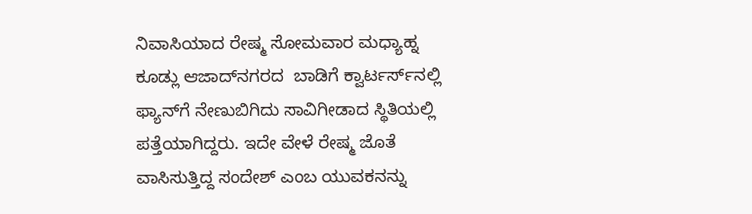ನಿವಾಸಿಯಾದ ರೇಷ್ಮ ಸೋಮವಾರ ಮಧ್ಯಾಹ್ನ ಕೂಡ್ಲು ಆಜಾದ್‌ನಗರದ  ಬಾಡಿಗೆ ಕ್ವಾರ್ಟರ್ಸ್‌ನಲ್ಲಿ ಫ್ಯಾನ್‌ಗೆ ನೇಣುಬಿಗಿದು ಸಾವಿಗೀಡಾದ ಸ್ಥಿತಿಯಲ್ಲಿ ಪತ್ತೆಯಾಗಿದ್ದರು. ಇದೇ ವೇಳೆ ರೇಷ್ಮ ಜೊತೆ ವಾಸಿಸುತ್ತಿದ್ದ ಸಂದೇಶ್ ಎಂಬ ಯುವಕನನ್ನು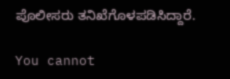ಪೊಲೀಸರು ತನಿಖೆಗೊಳಪಡಿಸಿದ್ದಾರೆ.

You cannot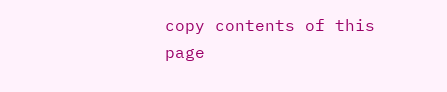copy contents of this page